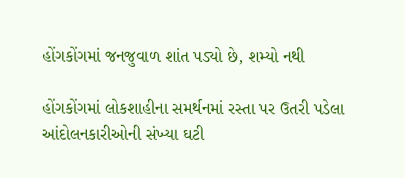હોંગકોંગમાં જનજુવાળ શાંત પડ્યો છે, શમ્યો નથી

હોંગકોંગમાં લોકશાહીના સમર્થનમાં રસ્તા પર ઉતરી પડેલા આંદોલનકારીઓની સંખ્યા ઘટી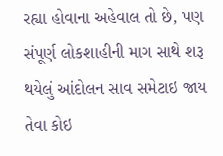રહ્યા હોવાના અહેવાલ તો છે, પણ સંપૂર્ણ લોકશાહીની માગ સાથે શરૂ થયેલું આંદોલન સાવ સમેટાઇ જાય તેવા કોઇ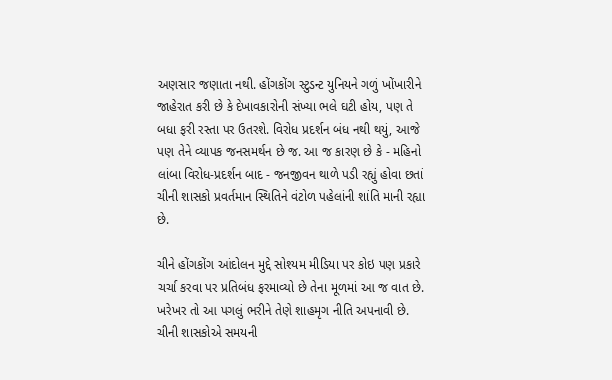અણસાર જણાતા નથી. હોંગકોંગ સ્ટુડન્ટ યુનિયને ગળું ખોંખારીને જાહેરાત કરી છે કે દેખાવકારોની સંખ્યા ભલે ઘટી હોય, પણ તે બધા ફરી રસ્તા પર ઉતરશે. વિરોધ પ્રદર્શન બંધ નથી થયું, આજે પણ તેને વ્યાપક જનસમર્થન છે જ. આ જ કારણ છે કે - મહિનો લાંબા વિરોધ-પ્રદર્શન બાદ - જનજીવન થાળે પડી રહ્યું હોવા છતાં ચીની શાસકો પ્રવર્તમાન સ્થિતિને વંટોળ પહેલાંની શાંતિ માની રહ્યા છે.

ચીને હોંગકોંગ આંદોલન મુદ્દે સોશ્યમ મીડિયા પર કોઇ પણ પ્રકારે ચર્ચા કરવા પર પ્રતિબંધ ફરમાવ્યો છે તેના મૂળમાં આ જ વાત છે. ખરેખર તો આ પગલું ભરીને તેણે શાહમૃગ નીતિ અપનાવી છે. ચીની શાસકોએ સમયની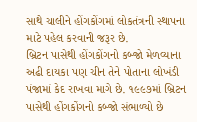સાથે ચાલીને હોંગકોંગમાં લોકતંત્રની સ્થાપના માટે પહેલ કરવાની જરૂર છે.
બ્રિટન પાસેથી હોંગકોંગનો કબ્જો મેળવ્યાના અઢી દાયકા પણ ચીન તેને પોતાના લોખંડી પંજામાં કેદ રાખવા માગે છે. ૧૯૯૭માં બ્રિટન પાસેથી હોંગકોંગનો કબ્જો સંભાળ્યો છે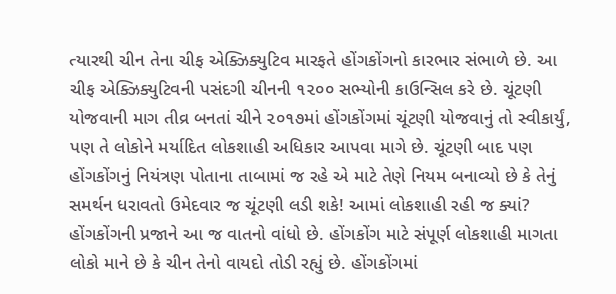ત્યારથી ચીન તેના ચીફ એક્ઝિક્યુટિવ મારફતે હોંગકોંગનો કારભાર સંભાળે છે. આ ચીફ એક્ઝિક્યુટિવની પસંદગી ચીનની ૧૨૦૦ સભ્યોની કાઉન્સિલ કરે છે. ચૂંટણી યોજવાની માગ તીવ્ર બનતાં ચીને ૨૦૧૭માં હોંગકોંગમાં ચૂંટણી યોજવાનું તો સ્વીકાર્યું, પણ તે લોકોને મર્યાદિત લોકશાહી અધિકાર આપવા માગે છે. ચૂંટણી બાદ પણ હોંગકોંગનું નિયંત્રણ પોતાના તાબામાં જ રહે એ માટે તેણે નિયમ બનાવ્યો છે કે તેનું સમર્થન ધરાવતો ઉમેદવાર જ ચૂંટણી લડી શકે! આમાં લોકશાહી રહી જ ક્યાં? હોંગકોંગની પ્રજાને આ જ વાતનો વાંધો છે. હોંગકોંગ માટે સંપૂર્ણ લોકશાહી માગતા લોકો માને છે કે ચીન તેનો વાયદો તોડી રહ્યું છે. હોંગકોંગમાં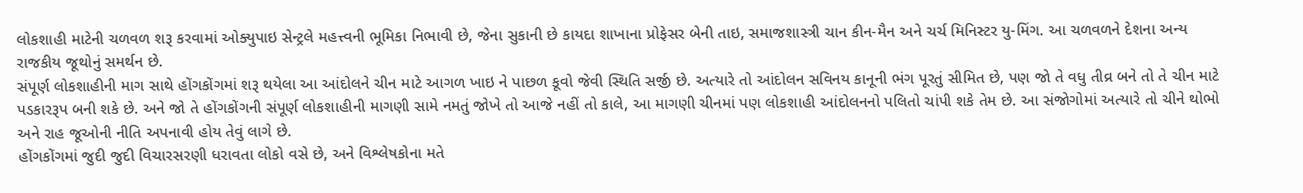લોકશાહી માટેની ચળવળ શરૂ કરવામાં ઓક્યુપાઇ સેન્ટ્રલે મહત્ત્વની ભૂમિકા નિભાવી છે, જેના સુકાની છે કાયદા શાખાના પ્રોફેસર બેની તાઇ, સમાજશાસ્ત્રી ચાન કીન-મૈન અને ચર્ચ મિનિસ્ટર યુ-મિંગ. આ ચળવળને દેશના અન્ય રાજકીય જૂથોનું સમર્થન છે.
સંપૂર્ણ લોકશાહીની માગ સાથે હોંગકોંગમાં શરૂ થયેલા આ આંદોલને ચીન માટે આગળ ખાઇ ને પાછળ કૂવો જેવી સ્થિતિ સર્જી છે. અત્યારે તો આંદોલન સવિનય કાનૂની ભંગ પૂરતું સીમિત છે, પણ જો તે વધુ તીવ્ર બને તો તે ચીન માટે પડકારરૂપ બની શકે છે. અને જો તે હોંગકોંગની સંપૂર્ણ લોકશાહીની માગણી સામે નમતું જોખે તો આજે નહીં તો કાલે, આ માગણી ચીનમાં પણ લોકશાહી આંદોલનનો પલિતો ચાંપી શકે તેમ છે. આ સંજોગોમાં અત્યારે તો ચીને થોભો અને રાહ જૂઓની નીતિ અપનાવી હોય તેવું લાગે છે.
હોંગકોંગમાં જુદી જુદી વિચારસરણી ધરાવતા લોકો વસે છે, અને વિશ્લેષકોના મતે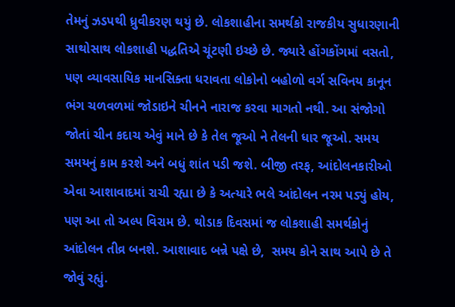તેમનું ઝડપથી ધ્રુવીકરણ થયું છે. લોકશાહીના સમર્થકો રાજકીય સુધારણાની સાથોસાથ લોકશાહી પદ્ધતિએ ચૂંટણી ઇચ્છે છે. જ્યારે હોંગકોંગમાં વસતો, પણ વ્યાવસાયિક માનસિક્તા ધરાવતા લોકોનો બહોળો વર્ગ સવિનય કાનૂન ભંગ ચળવળમાં જોડાઇને ચીનને નારાજ કરવા માગતો નથી. આ સંજોગો જોતાં ચીન કદાચ એવું માને છે કે તેલ જૂઓ ને તેલની ધાર જૂઓ. સમય સમયનું કામ કરશે અને બધું શાંત પડી જશે. બીજી તરફ, આંદોલનકારીઓ એવા આશાવાદમાં રાચી રહ્યા છે કે અત્યારે ભલે આંદોલન નરમ પડ્યું હોય, પણ આ તો અલ્પ વિરામ છે. થોડાક દિવસમાં જ લોકશાહી સમર્થકોનું આંદોલન તીવ્ર બનશે. આશાવાદ બન્ને પક્ષે છે,  સમય કોને સાથ આપે છે તે જોવું રહ્યું.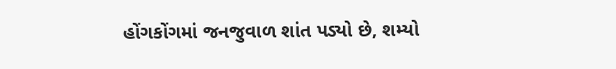હોંગકોંગમાં જનજુવાળ શાંત પડ્યો છે, શમ્યો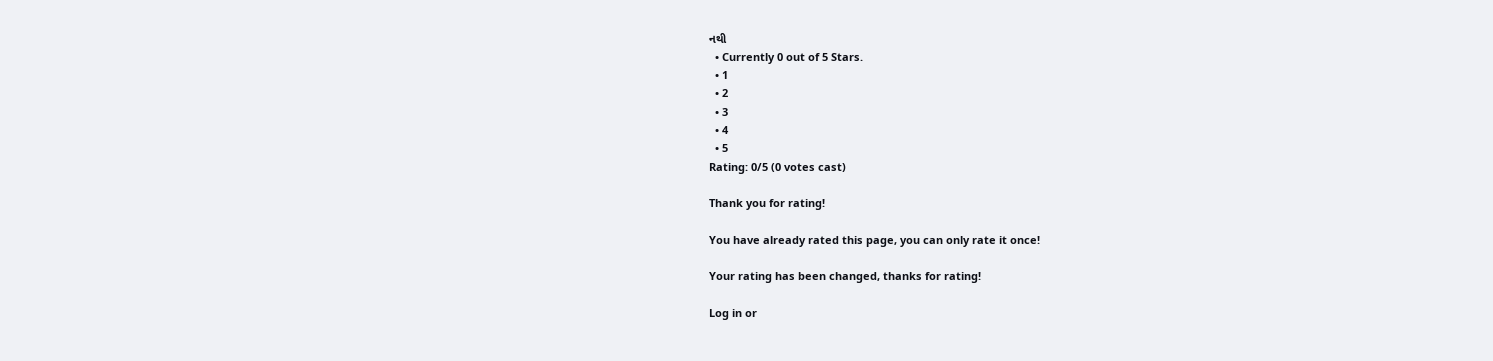નથી
  • Currently 0 out of 5 Stars.
  • 1
  • 2
  • 3
  • 4
  • 5
Rating: 0/5 (0 votes cast)

Thank you for rating!

You have already rated this page, you can only rate it once!

Your rating has been changed, thanks for rating!

Log in or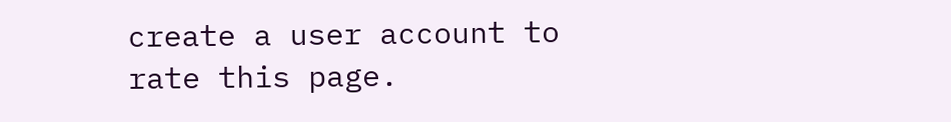create a user account to rate this page.